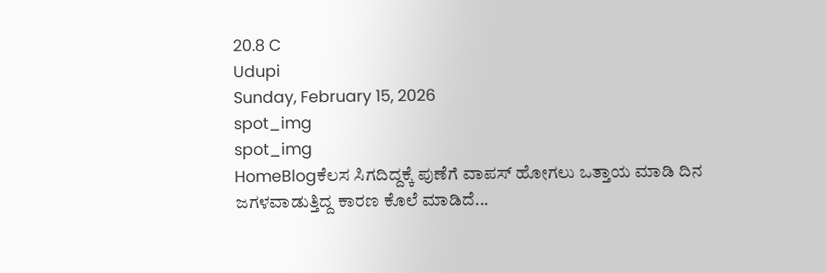20.8 C
Udupi
Sunday, February 15, 2026
spot_img
spot_img
HomeBlogಕೆಲಸ ಸಿಗದಿದ್ದಕ್ಕೆ ಪುಣೆಗೆ ವಾಪಸ್ ಹೋಗಲು ಒತ್ತಾಯ ಮಾಡಿ ದಿನ ಜಗಳವಾಡುತ್ತಿದ್ದ ಕಾರಣ ಕೊಲೆ ಮಾಡಿದೆ...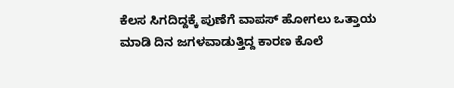ಕೆಲಸ ಸಿಗದಿದ್ದಕ್ಕೆ ಪುಣೆಗೆ ವಾಪಸ್ ಹೋಗಲು ಒತ್ತಾಯ ಮಾಡಿ ದಿನ ಜಗಳವಾಡುತ್ತಿದ್ದ ಕಾರಣ ಕೊಲೆ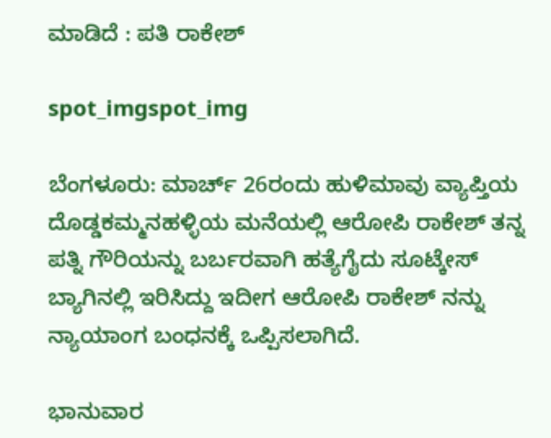ಮಾಡಿದೆ : ಪತಿ ರಾಕೇಶ್

spot_imgspot_img

ಬೆಂಗಳೂರು: ಮಾರ್ಚ್ 26ರಂದು ಹುಳಿಮಾವು ವ್ಯಾಪ್ತಿಯ ದೊಡ್ಡಕಮ್ಮನಹಳ್ಳಿಯ ಮನೆಯಲ್ಲಿ ಆರೋಪಿ ರಾಕೇಶ್ ತನ್ನ ಪತ್ನಿ ಗೌರಿಯನ್ನು ಬರ್ಬರವಾಗಿ ಹತ್ಯೆಗೈದು ಸೂಟ್ಕೇಸ್ ಬ್ಯಾಗಿನಲ್ಲಿ ಇರಿಸಿದ್ದು ಇದೀಗ ಆರೋಪಿ ರಾಕೇಶ್ ನನ್ನು ನ್ಯಾಯಾಂಗ ಬಂಧನಕ್ಕೆ ಒಪ್ಪಿಸಲಾಗಿದೆ.

ಭಾನುವಾರ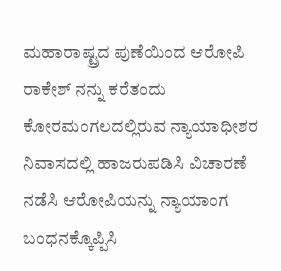ಮಹಾರಾಷ್ಟ್ರದ ಪುಣೆಯಿಂದ ಆರೋಪಿ ರಾಕೇಶ್ ನನ್ನು ಕರೆತಂದು ಕೋರಮಂಗಲದಲ್ಲಿರುವ ನ್ಯಾಯಾಧೀಶರ ನಿವಾಸದಲ್ಲಿ ಹಾಜರುಪಡಿಸಿ ವಿಚಾರಣೆ ನಡೆಸಿ ಆರೋಪಿಯನ್ನು ನ್ಯಾಯಾಂಗ ಬಂಧನಕ್ಕೊಪ್ಪಿಸಿ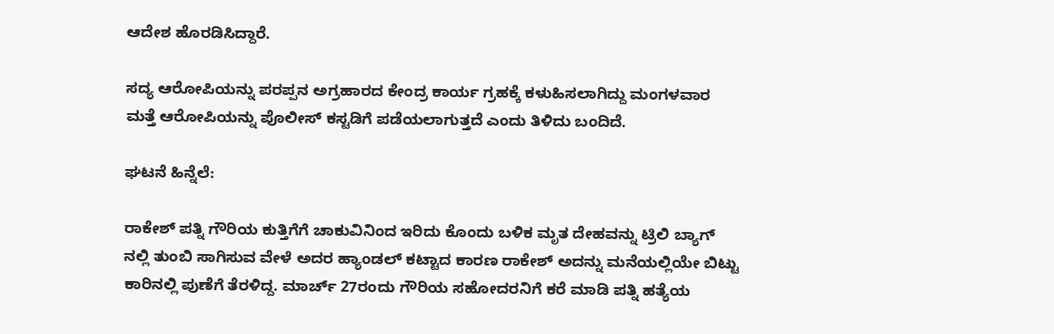ಆದೇಶ ಹೊರಡಿಸಿದ್ದಾರೆ.

ಸದ್ಯ ಆರೋಪಿಯನ್ನು ಪರಪ್ಪನ ಅಗ್ರಹಾರದ ಕೇಂದ್ರ ಕಾರ್ಯ ಗ್ರಹಕ್ಕೆ ಕಳುಹಿಸಲಾಗಿದ್ದು ಮಂಗಳವಾರ ಮತ್ತೆ ಆರೋಪಿಯನ್ನು ಪೊಲೀಸ್ ಕಸ್ಟಡಿಗೆ ಪಡೆಯಲಾಗುತ್ತದೆ ಎಂದು ತಿಳಿದು ಬಂದಿದೆ.

ಘಟನೆ ಹಿನ್ನೆಲೆ:

ರಾಕೇಶ್ ಪತ್ನಿ ಗೌರಿಯ ಕುತ್ತಿಗೆಗೆ ಚಾಕುವಿನಿಂದ ಇರಿದು ಕೊಂದು ಬಳಿಕ ಮೃತ ದೇಹವನ್ನು ಟ್ರಿಲಿ ಬ್ಯಾಗ್ ನಲ್ಲಿ ತುಂಬಿ ಸಾಗಿಸುವ ವೇಳೆ ಅದರ ಹ್ಯಾಂಡಲ್ ಕಟ್ಟಾದ ಕಾರಣ ರಾಕೇಶ್ ಅದನ್ನು ಮನೆಯಲ್ಲಿಯೇ ಬಿಟ್ಟು ಕಾರಿನಲ್ಲಿ ಪುಣೆಗೆ ತೆರಳಿದ್ದ. ಮಾರ್ಚ್ 27ರಂದು ಗೌರಿಯ ಸಹೋದರನಿಗೆ ಕರೆ ಮಾಡಿ ಪತ್ನಿ ಹತ್ಯೆಯ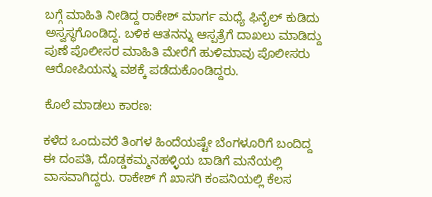ಬಗ್ಗೆ ಮಾಹಿತಿ ನೀಡಿದ್ದ ರಾಕೇಶ್ ಮಾರ್ಗ ಮಧ್ಯೆ ಫಿನೈಲ್ ಕುಡಿದು ಅಸ್ವಸ್ಥಗೊಂಡಿದ್ದ. ಬಳಿಕ ಆತನನ್ನು ಆಸ್ಪತ್ರೆಗೆ ದಾಖಲು ಮಾಡಿದ್ದು ಪುಣೆ ಪೊಲೀಸರ ಮಾಹಿತಿ ಮೇರೆಗೆ ಹುಳಿಮಾವು ಪೊಲೀಸರು ಆರೋಪಿಯನ್ನು ವಶಕ್ಕೆ ಪಡೆದುಕೊಂಡಿದ್ದರು.

ಕೊಲೆ ಮಾಡಲು ಕಾರಣ:

ಕಳೆದ ಒಂದುವರೆ ತಿಂಗಳ ಹಿಂದೆಯಷ್ಟೇ ಬೆಂಗಳೂರಿಗೆ ಬಂದಿದ್ದ ಈ ದಂಪತಿ, ದೊಡ್ಡಕಮ್ಮನಹಳ್ಳಿಯ ಬಾಡಿಗೆ ಮನೆಯಲ್ಲಿ ವಾಸವಾಗಿದ್ದರು. ರಾಕೇಶ್ ಗೆ ಖಾಸಗಿ ಕಂಪನಿಯಲ್ಲಿ ಕೆಲಸ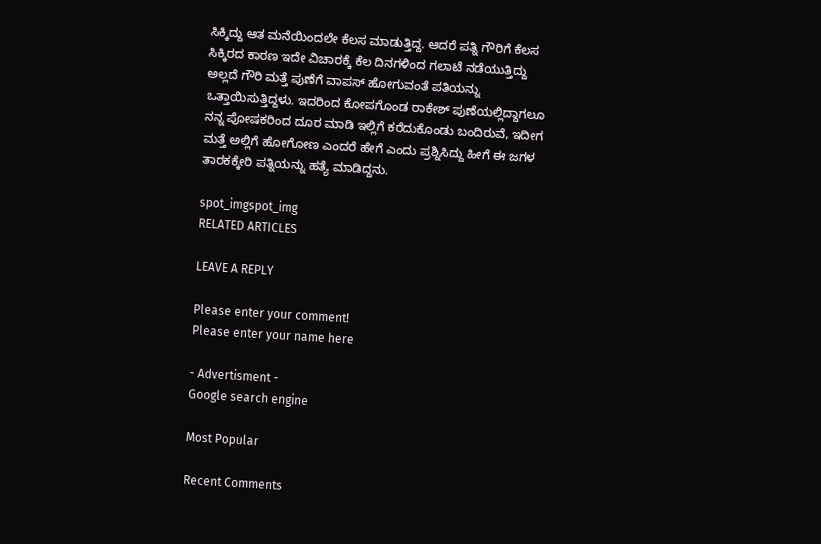ಸಿಕ್ಕಿದ್ದು ಆತ ಮನೆಯಿಂದಲೇ ಕೆಲಸ ಮಾಡುತ್ತಿದ್ದ. ಆದರೆ ಪತ್ನಿ ಗೌರಿಗೆ ಕೆಲಸ ಸಿಕ್ಕಿರದ ಕಾರಣ ಇದೇ ವಿಚಾರಕ್ಕೆ ಕೆಲ ದಿನಗಳಿಂದ ಗಲಾಟೆ ನಡೆಯುತ್ತಿದ್ದು ಅಲ್ಲದೆ ಗೌರಿ ಮತ್ತೆ ಪುಣೆಗೆ ವಾಪಸ್ ಹೋಗುವಂತೆ ಪತಿಯನ್ನು ಒತ್ತಾಯಿಸುತ್ತಿದ್ದಳು. ಇದರಿಂದ ಕೋಪಗೊಂಡ ರಾಕೇಶ್ ಪುಣೆಯಲ್ಲಿದ್ದಾಗಲೂ ನನ್ನ ಪೋಷಕರಿಂದ ದೂರ ಮಾಡಿ ಇಲ್ಲಿಗೆ ಕರೆದುಕೊಂಡು ಬಂದಿರುವೆ, ಇದೀಗ ಮತ್ತೆ ಅಲ್ಲಿಗೆ ಹೋಗೋಣ ಎಂದರೆ ಹೇಗೆ ಎಂದು ಪ್ರಶ್ನಿಸಿದ್ದು ಹೀಗೆ ಈ ಜಗಳ ತಾರಕಕ್ಕೇರಿ ಪತ್ನಿಯನ್ನು ಹತ್ಯೆ ಮಾಡಿದ್ದನು.

spot_imgspot_img
RELATED ARTICLES

LEAVE A REPLY

Please enter your comment!
Please enter your name here

- Advertisment -
Google search engine

Most Popular

Recent Comments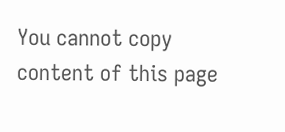You cannot copy content of this page